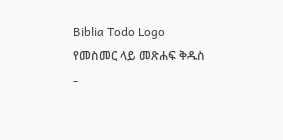Biblia Todo Logo
የመስመር ላይ መጽሐፍ ቅዱስ
-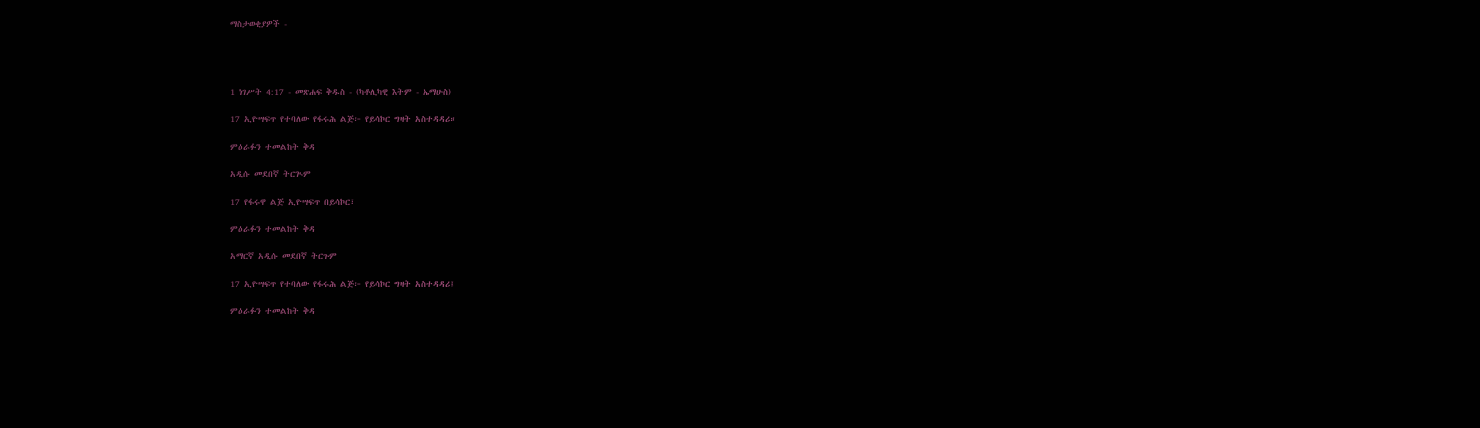ማስታወቂያዎች -




1 ነገሥት 4:17 - መጽሐፍ ቅዱስ - (ካቶሊካዊ እትም - ኤማሁስ)

17 ኢዮሣፍጥ የተባለው የፋሩሕ ልጅ፦ የይሳኮር ግዛት አስተዳዳሪ።

ምዕራፉን ተመልከት ቅዳ

አዲሱ መደበኛ ትርጒም

17 የፋሩዋ ልጅ ኢዮሣፍጥ በይሳኮር፣

ምዕራፉን ተመልከት ቅዳ

አማርኛ አዲሱ መደበኛ ትርጉም

17 ኢዮሣፍጥ የተባለው የፋሩሕ ልጅ፦ የይሳኮር ግዛት አስተዳዳሪ፤

ምዕራፉን ተመልከት ቅዳ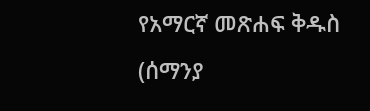የአማርኛ መጽሐፍ ቅዱስ (ሰማንያ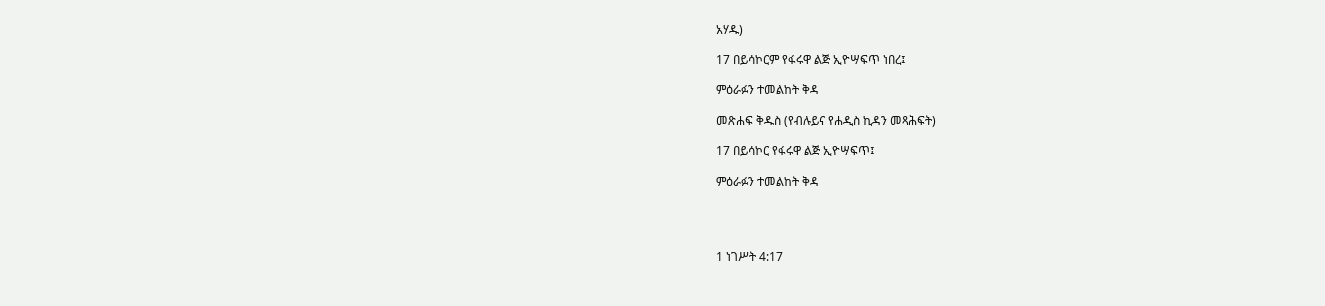አሃዱ)

17 በይሳኮርም የፋሩዋ ልጅ ኢዮሣፍጥ ነበረ፤

ምዕራፉን ተመልከት ቅዳ

መጽሐፍ ቅዱስ (የብሉይና የሐዲስ ኪዳን መጻሕፍት)

17 በይሳኮር የፋሩዋ ልጅ ኢዮሣፍጥ፤

ምዕራፉን ተመልከት ቅዳ




1 ነገሥት 4:17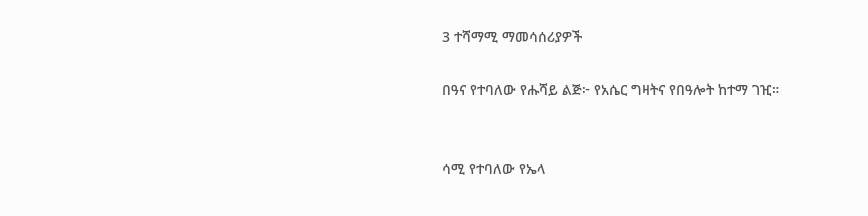3 ተሻማሚ ማመሳሰሪያዎች

በዓና የተባለው የሑሻይ ልጅ፦ የአሴር ግዛትና የበዓሎት ከተማ ገዢ።


ሳሚ የተባለው የኤላ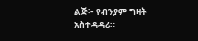ልጅ፦ የብንያም ግዛት አስተዳዳሪ።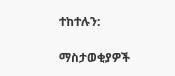ተከተሉን:

ማስታወቂያዎች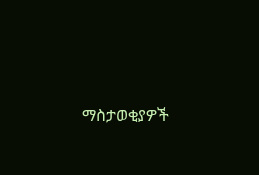ማስታወቂያዎች